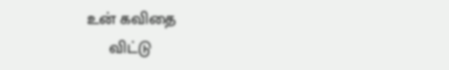உன் கவிதை
     விட்டு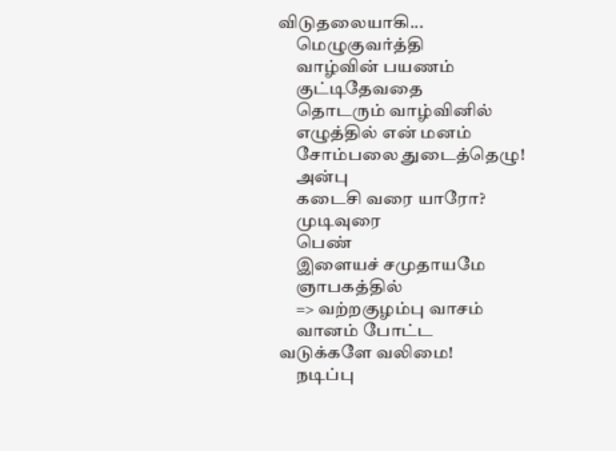விடுதலையாகி...
     மெழுகுவர்த்தி
     வாழ்வின் பயணம்
     குட்டிதேவதை
     தொடரும் வாழ்வினில்
     எழுத்தில் என் மனம்
     சோம்பலை துடைத்தெழு!
     அன்பு
     கடைசி வரை யாரோ?
     முடிவுரை
     பெண்
     இளையச் சமுதாயமே
     ஞாபகத்தில்
     => வற்றகுழம்பு வாசம்
     வானம் போட்ட வடுக்களே வலிமை!
     நடிப்பு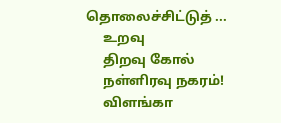தொலைச்சிட்டுத் ...
     உறவு
     திறவு கோல்
     நள்ளிரவு நகரம்!
     விளங்கா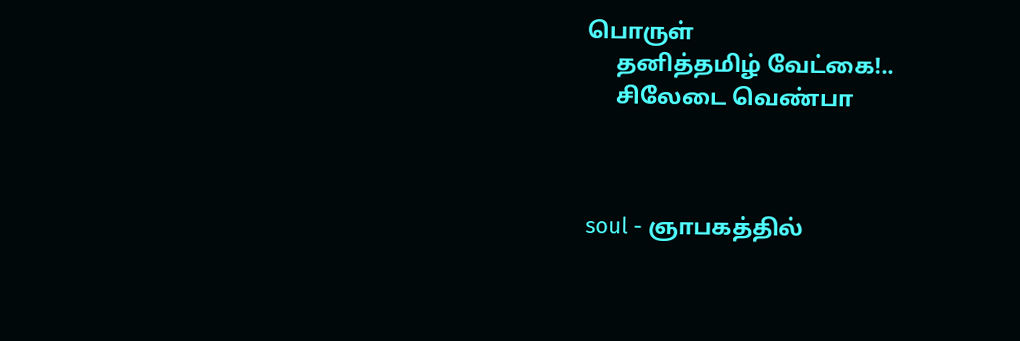பொருள்
     தனித்தமிழ் வேட்கை!..
     சிலேடை வெண்பா



soul - ஞாபகத்தில்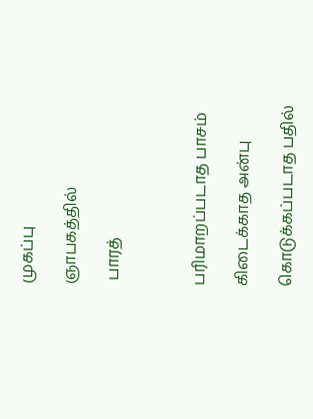முகப்பு

ஞாபகத்தில்

 பாரத்



பரிமாறப்படாத பாசம்

கிடைக்காத அன்பு

கொடுக்கப்படாத பதில்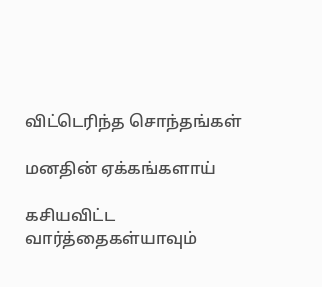விட்டெரிந்த சொந்தங்கள்

மனதின் ஏக்கங்களாய்

கசியவிட்ட வார்த்தைகள்யாவும்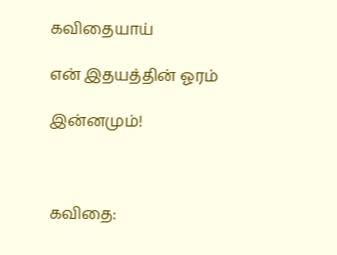கவிதையாய்

என் இதயத்தின் ஓரம்

இன்னமும்!



கவிதை: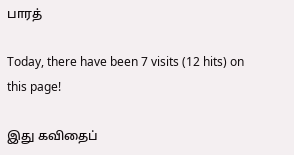பாரத்

Today, there have been 7 visits (12 hits) on this page!

இது கவிதைப்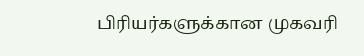பிரியர்களுக்கான முகவரி